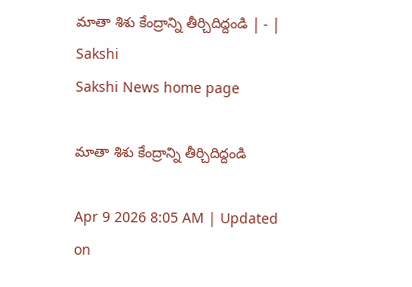మాతా శిశు కేంద్రాన్ని తీర్చిదిద్దండి | - | Sakshi
Sakshi News home page

మాతా శిశు కేంద్రాన్ని తీర్చిదిద్దండి

Apr 9 2026 8:05 AM | Updated on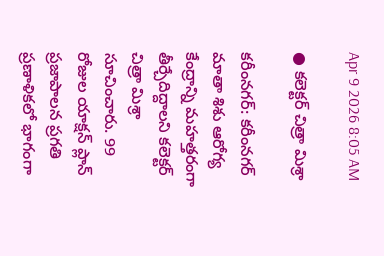Apr 9 2026 8:05 AM

● కలెక్టర్‌ చిత్రా మిశ్రా

కరీంనగర్‌: కరీంనగర్‌ మాతా శిశు ఆరోగ్య కేంద్రాన్ని మహత్తరంగా తీర్చేదిద్దాలని కలెక్టర్‌ చిత్రా మిశ్రా సూచించారు. 99 రోజుల యాక్షన్‌ ప్లాన్‌ ప్రజాపాలన ప్రగతి ప్రణాళికలో భాగంగా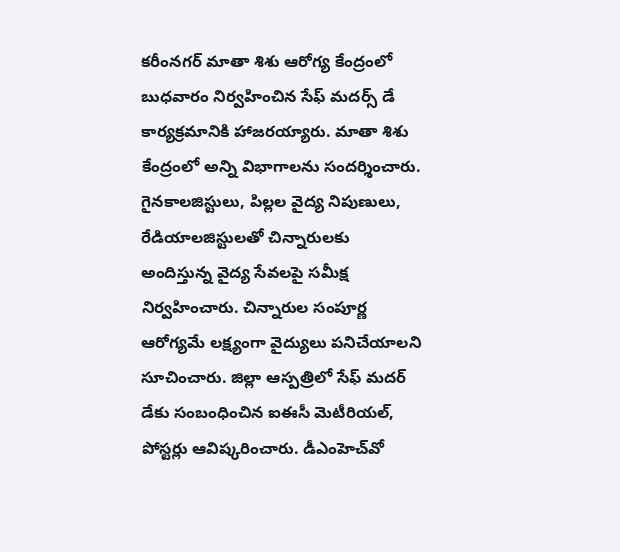కరీంనగర్‌ మాతా శిశు ఆరోగ్య కేంద్రంలో బుధవారం నిర్వహించిన సేఫ్‌ మదర్స్‌ డే కార్యక్రమానికి హాజరయ్యారు. మాతా శిశు కేంద్రంలో అన్ని విభాగాలను సందర్శించారు. గైనకాలజిస్టులు, పిల్లల వైద్య నిపుణులు, రేడియాలజిస్టులతో చిన్నారులకు అందిస్తున్న వైద్య సేవలపై సమీక్ష నిర్వహించారు. చిన్నారుల సంపూర్ణ ఆరోగ్యమే లక్ష్యంగా వైద్యులు పనిచేయాలని సూచించారు. జిల్లా ఆస్పత్రిలో సేఫ్‌ మదర్‌ డేకు సంబంధించిన ఐఈసీ మెటీరియల్‌, పోస్టర్లు ఆవిష్కరించారు. డీఎంహెచ్‌వో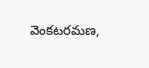వెంకటరమణ,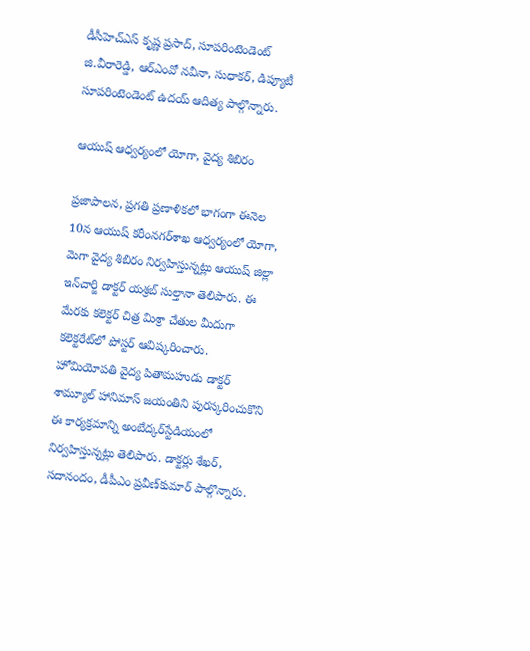డీసీహెచ్‌ఎస్‌ కృష్ణ ప్రసాద్‌, సూపరింటెండెంట్‌ జి.వీరారెడ్డి, ఆర్‌ఎంవో నవీనా, సుధాకర్‌, డిప్యూటీ సూపరింటెండెంట్‌ ఉదయ్‌ ఆదిత్య పాల్గొన్నారు.

ఆయుష్‌ ఆధ్వర్యంలో యోగా, వైద్య శిబిరం

ప్రజాపాలన, ప్రగతి ప్రణాళికలో భాగంగా ఈనెల 10న ఆయుష్‌ కరీంనగర్‌శాఖ ఆధ్వర్యంలో యోగా, మెగా వైద్య శిబిరం నిర్వహిస్తున్నట్లు ఆయుష్‌ జిల్లా ఇన్‌చార్జి డాక్టర్‌ యశ్రబ్‌ సుల్తానా తెలిపారు. ఈ మేరకు కలెక్టర్‌ చిత్ర మిశ్రా చేతుల మీదుగా కలెక్టరేట్‌లో పోస్టర్‌ ఆవిష్కరించారు. హోమియోపతి వైద్య పితామహుడు డాక్టర్‌ శామ్యూల్‌ హానిమాస్‌ జయంతిని పురస్కరించుకొని ఈ కార్యక్రమాన్ని అంబేద్కర్‌స్టేడియంలో నిర్వహిస్తున్నట్లు తెలిపారు. డాక్టర్లు శేఖర్‌, సదానందం, డీపీఎం ప్రవీణ్‌కుమార్‌ పాల్గొన్నారు.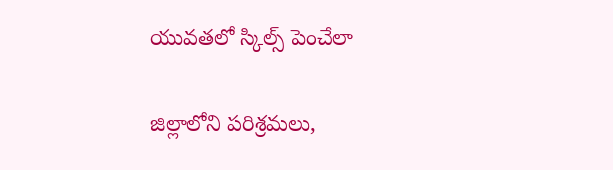యువతలో స్కిల్స్‌ పెంచేలా

జిల్లాలోని పరిశ్రమలు,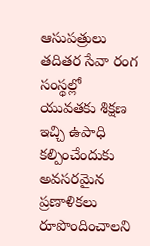ఆసుపత్రులు తదితర సేవా రంగ సంస్థల్లో యువతకు శిక్షణ ఇచ్చి ఉపాధి కల్పించేందుకు అవసరమైన ప్రణాళికలు రూపొందించాలని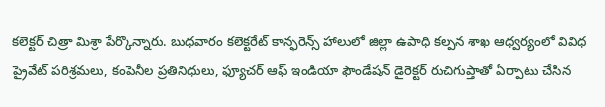కలెక్టర్‌ చిత్రా మిశ్రా పేర్కొన్నారు. బుధవారం కలెక్టరేట్‌ కాన్ఫరెన్స్‌ హాలులో జిల్లా ఉపాధి కల్పన శాఖ ఆధ్వర్యంలో వివిధ ప్రైవేట్‌ పరిశ్రమలు, కంపెనీల ప్రతినిధులు, ఫ్యూచర్‌ ఆఫ్‌ ఇండియా ఫౌండేషన్‌ డైరెక్టర్‌ రుచిగుప్తాతో ఏర్పాటు చేసిన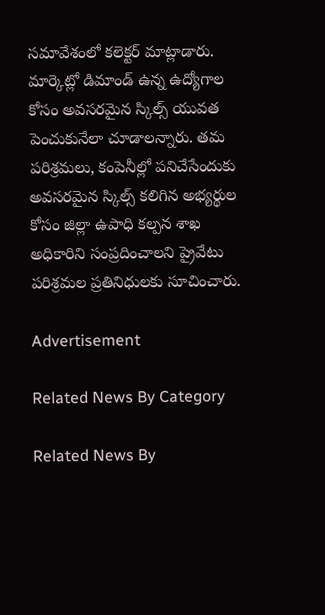సమావేశంలో కలెక్టర్‌ మాట్లాడారు. మార్కెట్లో డిమాండ్‌ ఉన్న ఉద్యోగాల కోసం అవసరమైన స్కిల్స్‌ యువత పెంచుకునేలా చూడాలన్నారు. తమ పరిశ్రమలు, కంపెనీల్లో పనిచేసేందుకు అవసరమైన స్కిల్స్‌ కలిగిన అభ్యర్థుల కోసం జిల్లా ఉపాధి కల్పన శాఖ అధికారిని సంప్రదించాలని ప్రైవేటు పరిశ్రమల ప్రతినిధులకు సూచించారు.

Advertisement

Related News By Category

Related News By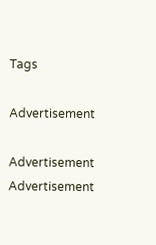Tags

Advertisement

Advertisement
Advertisement